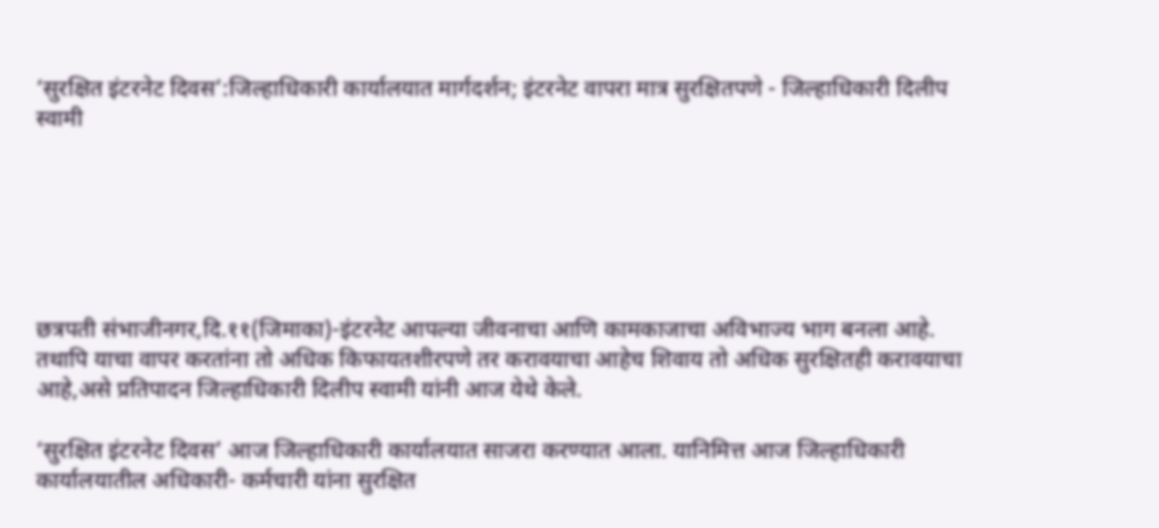‘सुरक्षित इंटरनेट दिवस’:जिल्हाधिकारी कार्यालयात मार्गदर्शन; इंटरनेट वापरा मात्र सुरक्षितपणे - जिल्हाधिकारी दिलीप स्वामी






छत्रपती संभाजीनगर,दि.११(जिमाका)-इंटरनेट आपल्या जीवनाचा आणि कामकाजाचा अविभाज्य भाग बनला आहे. तथापि याचा वापर करतांना तो अधिक किफायतशीरपणे तर करावयाचा आहेच शिवाय तो अधिक सुरक्षितही करावयाचा आहे,असे प्रतिपादन जिल्हाधिकारी दिलीप स्वामी यांनी आज येथे केले.

‘सुरक्षित इंटरनेट दिवस’ आज जिल्हाधिकारी कार्यालयात साजरा करण्यात आला. यानिमित्त आज जिल्हाधिकारी कार्यालयातील अधिकारी- कर्मचारी यांना सुरक्षित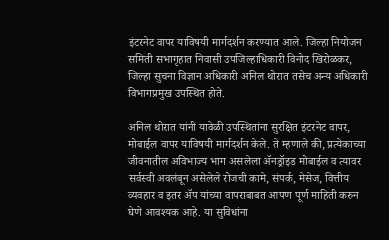इंटरनेट वापर याविषयी मार्गदर्शन करण्यात आले. जिल्हा नियोजन समिती सभागृहात निवासी उपजिल्हाधिकारी विनोद खिरोळकर, जिल्हा सुचना विज्ञान अधिकारी अनिल थोरात तसेच अन्य अधिकारी विभागप्रमुख उपस्थित होते.

अनिल थोरात यांनी यावेळी उपस्थितांना सुरक्षित इंटरनेट वापर, मोबाईल वापर याविषयी मार्गदर्शन केले. ते म्हणाले की, प्रत्येकाच्या जीवनातील अविभाज्य भाग असलेला ॲनड्रॉइड मोबाईल व त्यावर सर्वस्वी अवलंबून असेलेले रोजची कामे, संपर्क, मेसेज, वित्तीय व्यवहार व इतर ॲप यांच्या वापराबाबत आपण पूर्ण माहिती करुन घेणे आवश्यक आहे. या सुविधांना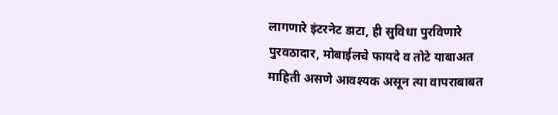लागणारे इंटरनेट डाटा, ही सुविधा पुरविणारे पुरवठादार, मोबाईलचे फायदे व तोटे याबाअत माहिती असणे आवश्यक असून त्या वापराबाबत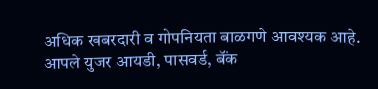अधिक खबरदारी व गोपनियता बाळगणे आवश्यक आहे. आपले युजर आयडी, पासवर्ड, बॅंक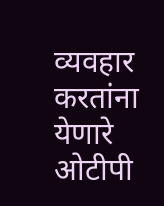व्यवहार करतांना येणारे ओटीपी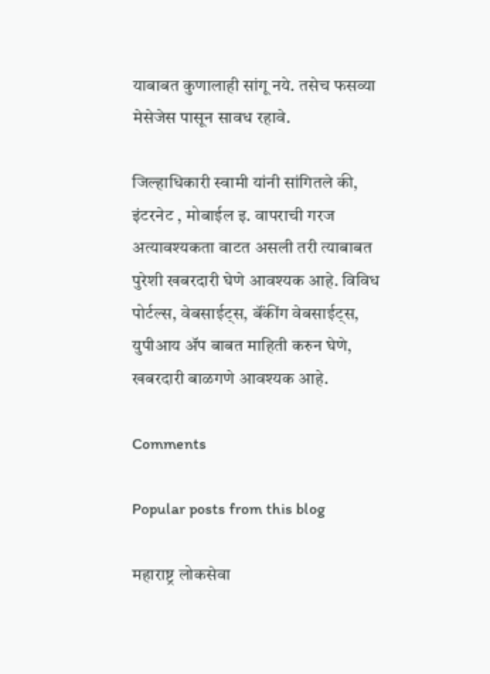याबाबत कुणालाही सांगू नये. तसेच फसव्या मेसेजेस पासून सावध रहावे.

जिल्हाधिकारी स्वामी यांनी सांगितले की, इंटरनेट , मोबाईल इ. वापराची गरज अत्यावश्यकता वाटत असली तरी त्याबाबत पुरेशी खबरदारी घेणे आवश्यक आहे. विविध पोर्टल्स, वेबसाईट्स, बॅंकींग वेबसाईट्स, युपीआय ॲप बाबत माहिती करुन घेणे, खबरदारी बाळगणे आवश्यक आहे.

Comments

Popular posts from this blog

महाराष्ट्र लोकसेवा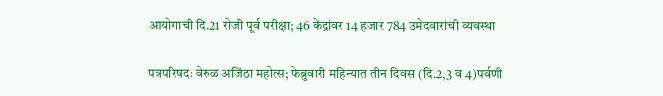आयोगाची दि.21 रोजी पूर्व परीक्षा; 46 केंद्रांवर 14 हजार 784 उमेदवारांची व्यवस्था

पत्रपरिषदः वेरुळ अजिंठा महोत्स; फेब्रुवारी महिन्यात तीन दिवस (दि.2,3 व 4)पर्वणी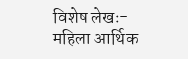विशेष लेखः- महिला आर्थिक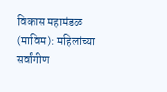विकास महामंडळ (माविम): महिलांच्या सर्वांगीण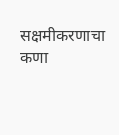सक्षमीकरणाचा कणा